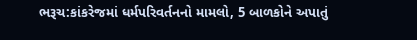ભરૂચ:કાંકરેજમાં ધર્મપરિવર્તનનો મામલો, 5 બાળકોને અપાતું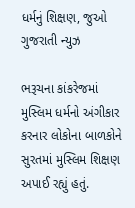ધર્મનું શિક્ષણ, જુઓ ગુજરાતી ન્યુઝ

ભરૂચના કાંકરેજમાં મુસ્લિમ ધર્મનો અંગીકાર કરનાર લોકોના બાળકોને સુરતમાં મુસ્લિમ શિક્ષણ અપાઈ રહ્યું હતું.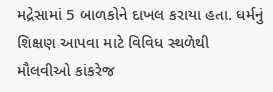મદ્રેસામાં 5 બાળકોને દાખલ કરાયા હતા. ધર્મનું શિક્ષણ આપવા માટે વિવિધ સ્થળેથી મૌલવીઓ કાંકરેજ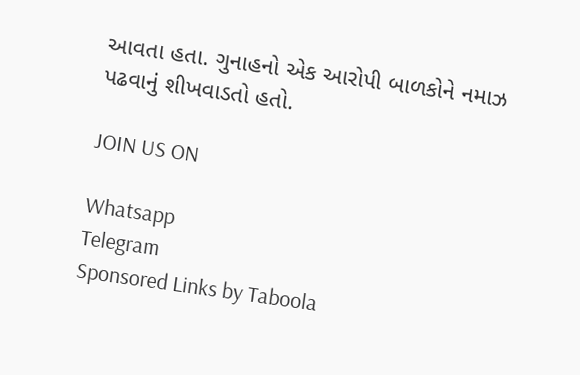આવતા હતા. ગુનાહનો એક આરોપી બાળકોને નમાઝ પઢવાનું શીખવાડતો હતો.

JOIN US ON

Whatsapp
Telegram
Sponsored Links by Taboola